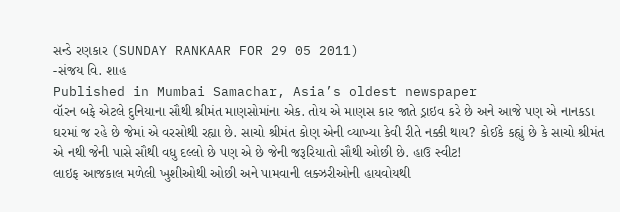સન્ડે રણકાર (SUNDAY RANKAAR FOR 29 05 2011)
-સંજય વિ. શાહ
Published in Mumbai Samachar, Asia’s oldest newspaper
વૉરન બફે એટલે દુનિયાના સૌથી શ્રીમંત માણસોમાંના એક. તોય એ માણસ કાર જાતે ડ્રાઇવ કરે છે અને આજે પણ એ નાનકડા ઘરમાં જ રહે છે જેમાં એ વરસોથી રહ્યા છે. સાચો શ્રીમંત કોણ એની વ્યાખ્યા કેવી રીતે નક્કી થાય? કોઈકે કહ્યું છે કે સાચો શ્રીમંત એ નથી જેની પાસે સૌથી વધુ દલ્લો છે પણ એ છે જેની જરૂરિયાતો સૌથી ઓછી છે. હાઉ સ્વીટ!
લાઇફ આજકાલ મળેલી ખુશીઓથી ઓછી અને પામવાની લક્ઝરીઓની હાયવોયથી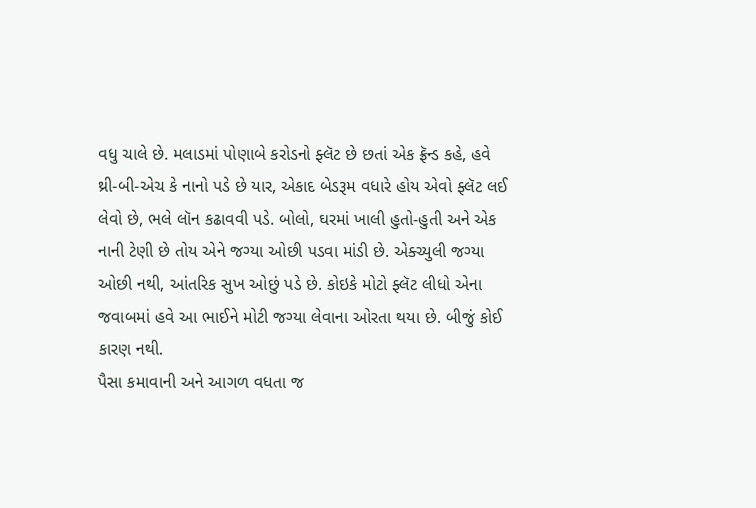વધુ ચાલે છે. મલાડમાં પોણાબે કરોડનો ફ્લૅટ છે છતાં એક ફ્રૅન્ડ કહે, હવે થ્રી-બી-એચ કે નાનો પડે છે યાર, એકાદ બેડરૂમ વધારે હોય એવો ફ્લૅટ લઈ લેવો છે, ભલે લૉન કઢાવવી પડે. બોલો, ઘરમાં ખાલી હુતો-હુતી અને એક નાની ટેણી છે તોય એને જગ્યા ઓછી પડવા માંડી છે. એક્ચ્યુલી જગ્યા ઓછી નથી, આંતરિક સુખ ઓછું પડે છે. કોઇકે મોટો ફ્લૅટ લીધો એના જવાબમાં હવે આ ભાઈને મોટી જગ્યા લેવાના ઓરતા થયા છે. બીજું કોઈ કારણ નથી.
પૈસા કમાવાની અને આગળ વધતા જ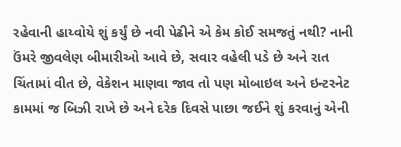રહેવાની હાય્વોયે શું કર્યું છે નવી પેઢીને એ કેમ કોઈ સમજતું નથી? નાની ઉંમરે જીવલેણ બીમારીઓ આવે છે, સવાર વહેલી પડે છે અને રાત ચિંતામાં વીત છે, વેકેશન માણવા જાવ તો પણ મોબાઇલ અને ઇન્ટરનેટ કામમાં જ બિઝી રાખે છે અને દરેક દિવસે પાછા જઈને શું કરવાનું એની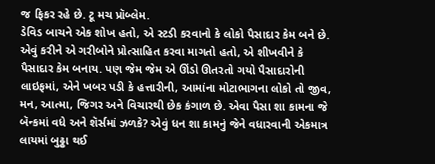જ ફિકર રહે છે. ટૂ મચ પ્રૉબ્લેમ.
ડેવિડ બાચને એક શોખ હતો, એ સ્ટડી કરવાનો કે લોકો પૈસાદાર કેમ બને છે. એવું કરીને એ ગરીબોને પ્રોત્સાહિત કરવા માગતો હતો, એ શીખવીને કે પૈસાદાર કેમ બનાય. પણ જેમ જેમ એ ઊંડો ઊતરતો ગયો પૈસાદારોની લાઇફમાં, એને ખબર પડી કે હત્તારીની, આમાંના મોટાભાગના લોકો તો જીવ, મન, આત્મા, જિગર અને વિચારથી છેક કંગાળ છે. એવા પૈસા શા કામના જે બૅન્કમાં વધે અને શૅર્સમાં ઝળકે? એવું ધન શા કામનું જેને વધારવાની એકમાત્ર લાયમાં બુઢ્ઢા થઈ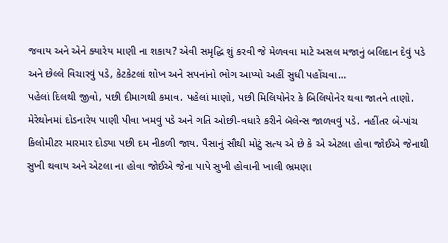જવાય અને એને ક્યારેય માણી ના શકાય? એવી સમૃદ્ધિ શું કરવી જે મેળવવા માટે અસલ મજાનું બલિદાન દેવું પડે અને છેલ્લે વિચારવું પડે, કેટકેટલાં શોખ અને સપનાંનો ભોગ આપ્યો અહીં સુધી પહોંચવા…
પહેલાં દિલથી જીવો, પછી દીમાગથી કમાવ. પહેલાં માણો, પછી મિલિયોનેર કે બિલિયોનેર થવા જાતને તાણો. મેરેથોનમાં દોડનારેય પાણી પીવા ખમવું પડે અને ગતિ ઓછી-વધારે કરીને બૅલેન્સ જાળવવું પડે. નહીંતર બે-પાંચ કિલોમીટર મારમાર દોડ્યા પછી દમ નીકળી જાય. પૈસાનું સૌથી મોટું સત્ય એ છે કે એ એટલા હોવા જોઈએ જેનાથી સુખી થવાય અને એટલા ના હોવા જોઈએ જેના પાપે સુખી હોવાની ખાલી ભ્રમણા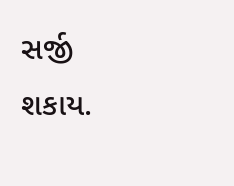સર્જી શકાય.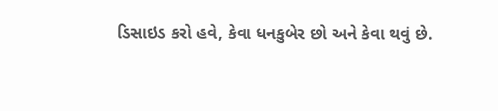ડિસાઇડ કરો હવે, કેવા ધનકુબેર છો અને કેવા થવું છે.